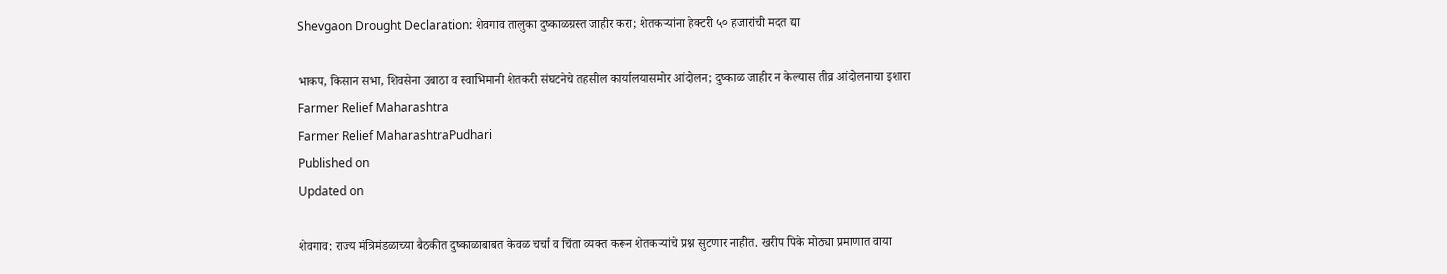Shevgaon Drought Declaration: शेवगाव तालुका दुष्काळग्रस्त जाहीर करा; शेतकऱ्यांना हेक्टरी ५० हजारांची मदत द्या

भाकप, किसान सभा, शिवसेना उबाठा व स्वाभिमानी शेतकरी संघटनेचे तहसील कार्यालयासमोर आंदोलन; दुष्काळ जाहीर न केल्यास तीव्र आंदोलनाचा इशारा
Farmer Relief Maharashtra
Farmer Relief MaharashtraPudhari
Published on
Updated on

शेवगाव: राज्य मंत्रिमंडळाच्या बैठकीत दुष्काळाबाबत केवळ चर्चा व चिंता व्यक्त करून शेतकऱ्यांचे प्रश्न सुटणार नाहीत. खरीप पिके मोठ्या प्रमाणात वाया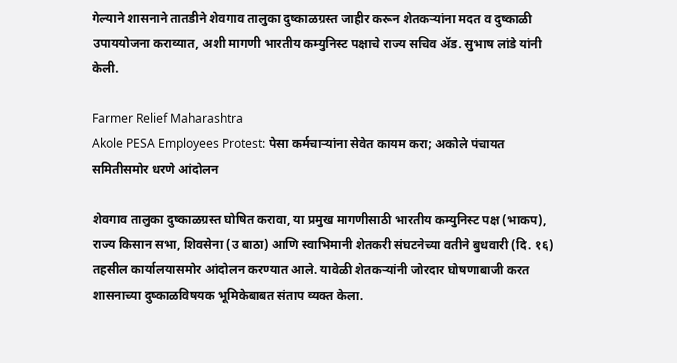गेल्याने शासनाने तातडीने शेवगाव तालुका दुष्काळग्रस्त जाहीर करून शेतकऱ्यांना मदत व दुष्काळी उपाययोजना कराव्यात, अशी मागणी भारतीय कम्युनिस्ट पक्षाचे राज्य सचिव ॲड. सुभाष लांडे यांनी केली.

Farmer Relief Maharashtra
Akole PESA Employees Protest: पेसा कर्मचाऱ्यांना सेवेत कायम करा; अकोले पंचायत समितीसमोर धरणे आंदोलन

शेवगाव तालुका दुष्काळग्रस्त घोषित करावा, या प्रमुख मागणीसाठी भारतीय कम्युनिस्ट पक्ष (भाकप), राज्य किसान सभा, शिवसेना (उ बाठा) आणि स्वाभिमानी शेतकरी संघटनेच्या वतीने बुधवारी (दि. १६) तहसील कार्यालयासमोर आंदोलन करण्यात आले. यावेळी शेतकऱ्यांनी जोरदार घोषणाबाजी करत शासनाच्या दुष्काळविषयक भूमिकेबाबत संताप व्यक्त केला.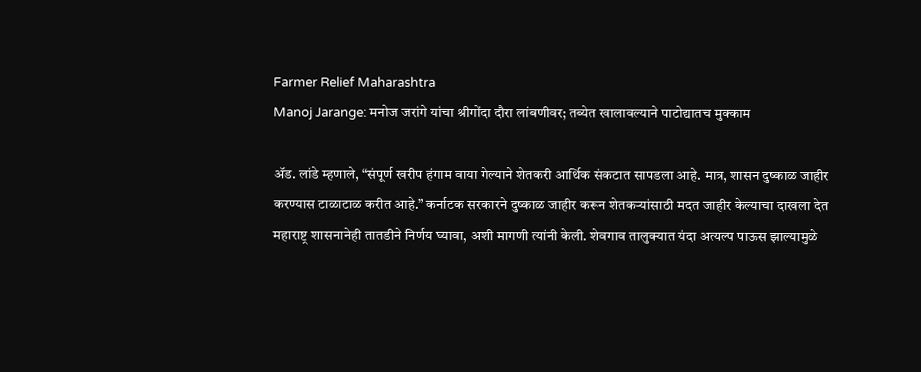Farmer Relief Maharashtra
Manoj Jarange: मनोज जरांगे यांचा श्रीगोंदा दौरा लांबणीवर; तब्येत खालावल्याने पाटोद्यातच मुक्काम

ॲड. लांडे म्हणाले, “संपूर्ण खरीप हंगाम वाया गेल्याने शेतकरी आर्थिक संकटात सापडला आहे. मात्र, शासन दुष्काळ जाहीर करण्यास टाळाटाळ करीत आहे.” कर्नाटक सरकारने दुष्काळ जाहीर करून शेतकऱ्यांसाठी मदत जाहीर केल्याचा दाखला देत महाराष्ट्र शासनानेही तातडीने निर्णय घ्यावा, अशी मागणी त्यांनी केली. शेवगाव तालुक्यात यंदा अत्यल्प पाऊस झाल्यामुळे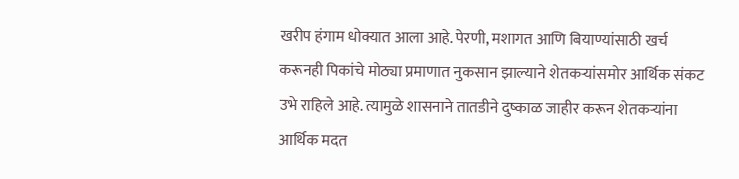खरीप हंगाम धोक्यात आला आहे. पेरणी, मशागत आणि बियाण्यांसाठी खर्च करूनही पिकांचे मोठ्या प्रमाणात नुकसान झाल्याने शेतकऱ्यांसमोर आर्थिक संकट उभे राहिले आहे. त्यामुळे शासनाने तातडीने दुष्काळ जाहीर करून शेतकऱ्यांना आर्थिक मदत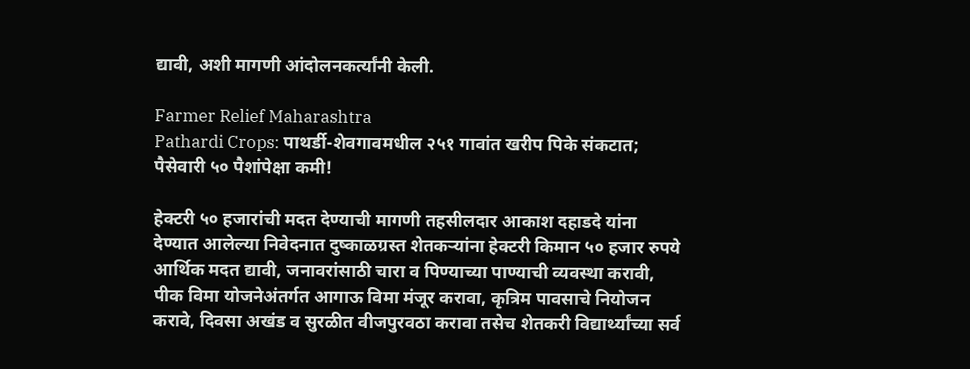द्यावी, अशी मागणी आंदोलनकर्त्यांनी केली.

Farmer Relief Maharashtra
Pathardi Crops: पाथर्डी-शेवगावमधील २५१ गावांत खरीप पिके संकटात; पैसेवारी ५० पैशांपेक्षा कमी!

हेक्टरी ५० हजारांची मदत देण्याची मागणी तहसीलदार आकाश दहाडदे यांना देण्यात आलेल्या निवेदनात दुष्काळग्रस्त शेतकऱ्यांना हेक्टरी किमान ५० हजार रुपये आर्थिक मदत द्यावी, जनावरांसाठी चारा व पिण्याच्या पाण्याची व्यवस्था करावी, पीक विमा योजनेअंतर्गत आगाऊ विमा मंजूर करावा, कृत्रिम पावसाचे नियोजन करावे, दिवसा अखंड व सुरळीत वीजपुरवठा करावा तसेच शेतकरी विद्यार्थ्यांच्या सर्व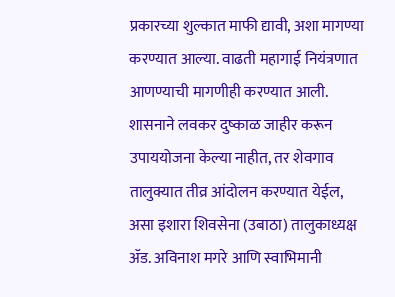प्रकारच्या शुल्कात माफी द्यावी, अशा मागण्या करण्यात आल्या. वाढती महागाई नियंत्रणात आणण्याची मागणीही करण्यात आली. शासनाने लवकर दुष्काळ जाहीर करून उपाययोजना केल्या नाहीत, तर शेवगाव तालुक्यात तीव्र आंदोलन करण्यात येईल, असा इशारा शिवसेना (उबाठा) तालुकाध्यक्ष ॲड. अविनाश मगरे आणि स्वाभिमानी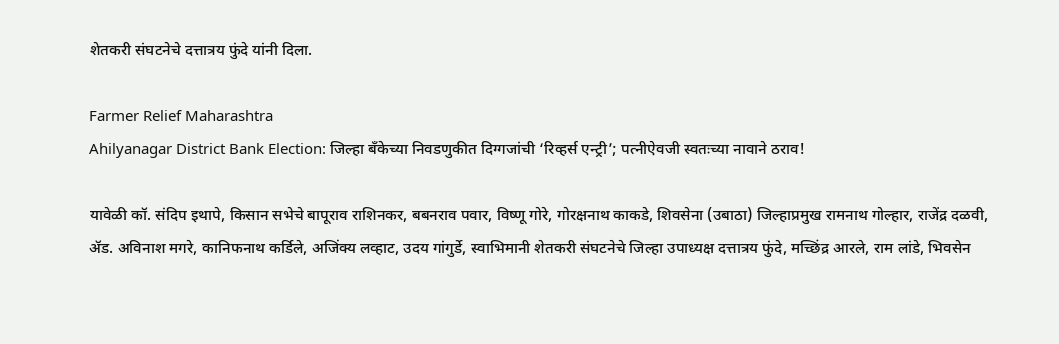शेतकरी संघटनेचे दत्तात्रय फुंदे यांनी दिला.

Farmer Relief Maharashtra
Ahilyanagar District Bank Election: जिल्हा बँकेच्या निवडणुकीत दिग्गजांची ‘रिव्हर्स एन्ट्री’; पत्नीऐवजी स्वतःच्या नावाने ठराव!

यावेळी कॉ. संदिप इथापे, किसान सभेचे बापूराव राशिनकर, बबनराव पवार, विष्णू गोरे, गोरक्षनाथ काकडे, शिवसेना (उबाठा) जिल्हाप्रमुख रामनाथ गोल्हार, राजेंद्र दळवी, ॲड. अविनाश मगरे, कानिफनाथ कर्डिले, अजिंक्य लव्हाट, उदय गांगुर्डे, स्वाभिमानी शेतकरी संघटनेचे जिल्हा उपाध्यक्ष दत्तात्रय फुंदे, मच्छिंद्र आरले, राम लांडे, भिवसेन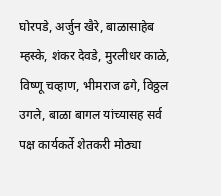घोरपडे, अर्जुन खैरे, बाळासाहेब म्हस्के, शंकर देवडे, मुरलीधर काळे, विष्णू चव्हाण, भीमराज ढगे, विठ्ठल उगले, बाळा बागल यांच्यासह सर्व पक्ष कार्यकर्ते शेतकरी मोठ्या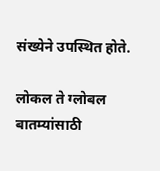संख्येने उपस्थित होते.

लोकल ते ग्लोबल बातम्यांसाठी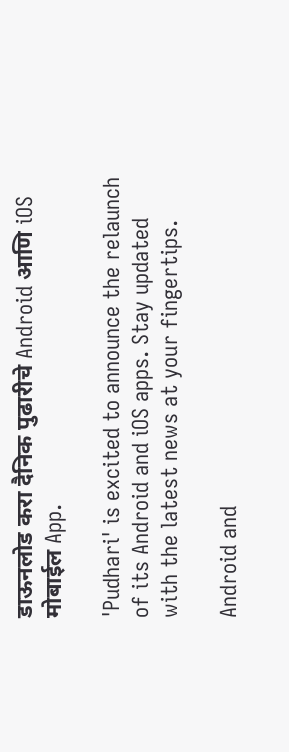डाऊनलोड करा दैनिक पुढारीचे Android आणि iOS मोबाईल App.

'Pudhari' is excited to announce the relaunch of its Android and iOS apps. Stay updated with the latest news at your fingertips.

Android and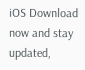iOS Download now and stay updated,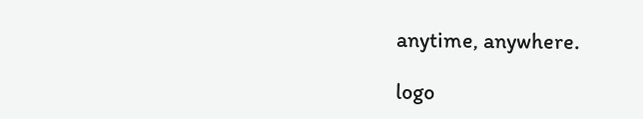anytime, anywhere.

logo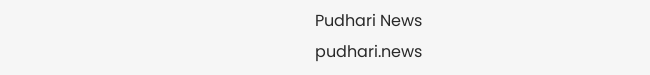Pudhari News
pudhari.news